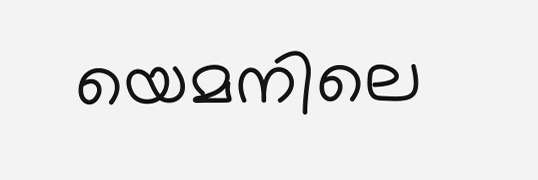യെമനിലെ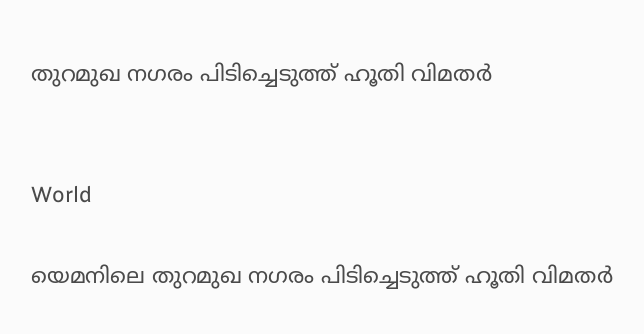തുറമുഖ നഗരം പിടിച്ചെടുത്ത് ഹൂതി വിമതർ


World

യെമനിലെ തുറമുഖ നഗരം പിടിച്ചെടുത്ത് ഹൂതി വിമതർ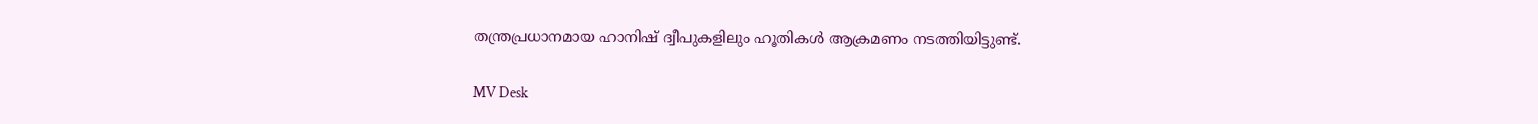തന്ത്രപ്രധാനമായ ഹാനിഷ് ദ്വീപുകളിലും ഹൂതികള്‍ ആക്രമണം നടത്തിയിട്ടുണ്ട്.

MV Desk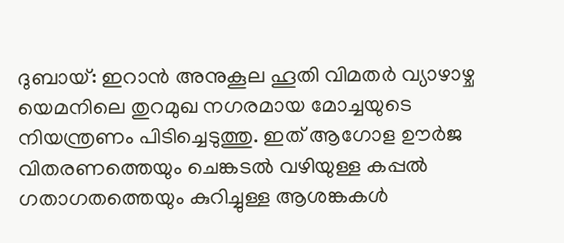ദുബായ്: ഇറാന്‍ അനുകൂല ഹൂതി വിമതര്‍ വ്യാഴാഴ്ച യെമനിലെ തുറമുഖ നഗരമായ മോച്ചയുടെ നിയന്ത്രണം പിടിച്ചെടുത്തു. ഇത് ആഗോള ഊര്‍ജ വിതരണത്തെയും ചെങ്കടല്‍ വഴിയുള്ള കപ്പല്‍ ഗതാഗതത്തെയും കുറിച്ചുള്ള ആശങ്കകള്‍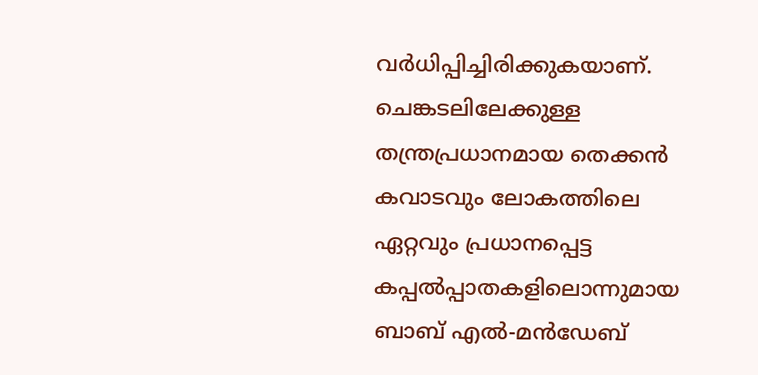വർധിപ്പിച്ചിരിക്കുകയാണ്. ചെങ്കടലിലേക്കുള്ള തന്ത്രപ്രധാനമായ തെക്കന്‍ കവാടവും ലോകത്തിലെ ഏറ്റവും പ്രധാനപ്പെട്ട കപ്പല്‍പ്പാതകളിലൊന്നുമായ ബാബ് എല്‍-മന്‍ഡേബ്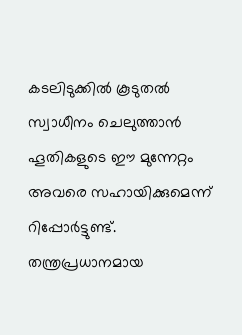കടലിടുക്കില്‍ കൂടുതല്‍ സ്വാധീനം ചെലുത്താന്‍ ഹൂതികളുടെ ഈ മുന്നേറ്റം അവരെ സഹായിക്കുമെന്ന് റിപ്പോര്‍ട്ടുണ്ട്. തന്ത്രപ്രധാനമായ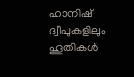ഹാനിഷ് ദ്വീപുകളിലും ഹൂതികള്‍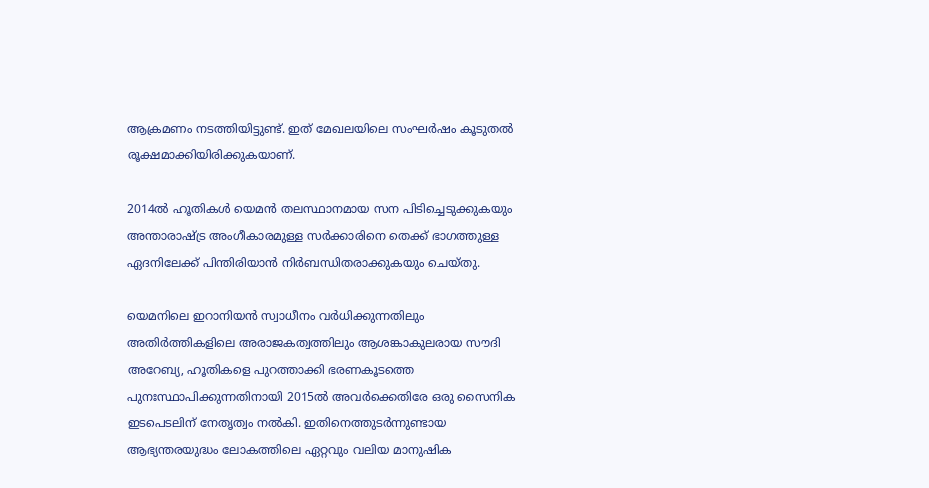ആക്രമണം നടത്തിയിട്ടുണ്ട്. ഇത് മേഖലയിലെ സംഘര്‍ഷം കൂടുതല്‍ രൂക്ഷമാക്കിയിരിക്കുകയാണ്.

2014ല്‍ ഹൂതികള്‍ യെമന്‍ തലസ്ഥാനമായ സന പിടിച്ചെടുക്കുകയും അന്താരാഷ്‌ട്ര അംഗീകാരമുള്ള സര്‍ക്കാരിനെ തെക്ക് ഭാഗത്തുള്ള ഏദനിലേക്ക് പിന്തിരിയാന്‍ നിര്‍ബന്ധിതരാക്കുകയും ചെയ്തു.

യെമനിലെ ഇറാനിയന്‍ സ്വാധീനം വര്‍ധിക്കുന്നതിലും അതിര്‍ത്തികളിലെ അരാജകത്വത്തിലും ആശങ്കാകുലരായ സൗദി അറേബ്യ, ഹൂതികളെ പുറത്താക്കി ഭരണകൂടത്തെ പുനഃസ്ഥാപിക്കുന്നതിനായി 2015ല്‍ അവര്‍ക്കെതിരേ ഒരു സൈനിക ഇടപെടലിന് നേതൃത്വം നല്‍കി. ഇതിനെത്തുടര്‍ന്നുണ്ടായ ആഭ്യന്തരയുദ്ധം ലോകത്തിലെ ഏറ്റവും വലിയ മാനുഷിക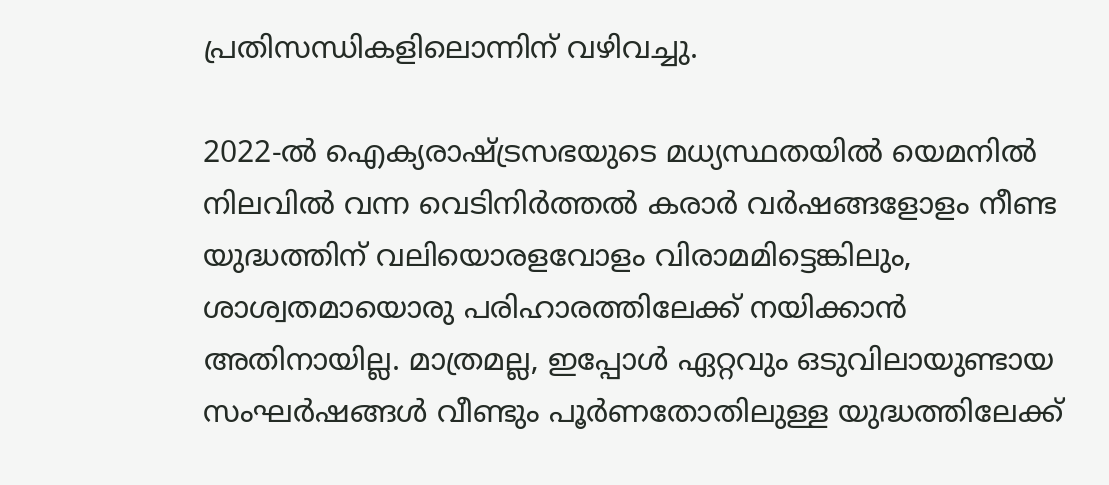പ്രതിസന്ധികളിലൊന്നിന് വഴിവച്ചു.

2022-ല്‍ ഐക്യരാഷ്‌ട്രസഭയുടെ മധ്യസ്ഥതയില്‍ യെമനില്‍ നിലവില്‍ വന്ന വെടിനിര്‍ത്തല്‍ കരാര്‍ വര്‍ഷങ്ങളോളം നീണ്ട യുദ്ധത്തിന് വലിയൊരളവോളം വിരാമമിട്ടെങ്കിലും, ശാശ്വതമായൊരു പരിഹാരത്തിലേക്ക് നയിക്കാന്‍ അതിനായില്ല. മാത്രമല്ല, ഇപ്പോള്‍ ഏറ്റവും ഒടുവിലായുണ്ടായ സംഘര്‍ഷങ്ങള്‍ വീണ്ടും പൂര്‍ണതോതിലുള്ള യുദ്ധത്തിലേക്ക്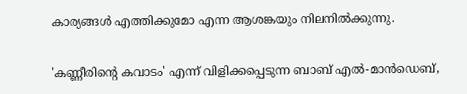കാര്യങ്ങള്‍ എത്തിക്കുമോ എന്ന ആശങ്കയും നിലനില്‍ക്കുന്നു.

'കണ്ണീരിന്‍റെ കവാടം' എന്ന് വിളിക്കപ്പെടുന്ന ബാബ് എല്‍-മാന്‍ഡെബ്,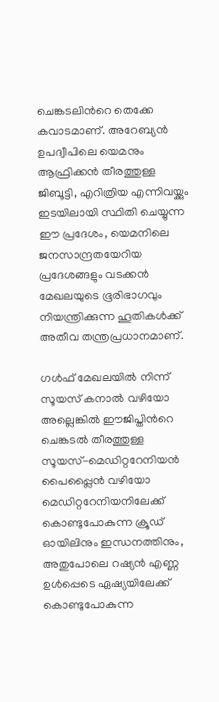ചെങ്കടലിന്‍റെ തെക്കേ കവാടമാണ്. അറേബ്യന്‍ ഉപദ്വീപിലെ യെമനും ആഫ്രിക്കന്‍ തീരത്തുള്ള ജിബൂട്ടി, എറിത്രിയ എന്നിവയ്ക്കും ഇടയിലായി സ്ഥിതി ചെയ്യുന്ന ഈ പ്രദേശം, യെമനിലെ ജനസാന്ദ്രതയേറിയ പ്രദേശങ്ങളും വടക്കന്‍ മേഖലയുടെ ഭൂരിഭാഗവും നിയന്ത്രിക്കുന്ന ഹൂതികള്‍ക്ക് അതീവ തന്ത്രപ്രധാനമാണ്.

ഗള്‍ഫ് മേഖലയില്‍ നിന്ന് സൂയസ് കനാല്‍ വഴിയോ അല്ലെങ്കില്‍ ഈജിപ്തിന്‍റെ ചെങ്കടല്‍ തീരത്തുള്ള സൂയസ്-മെഡിറ്ററേനിയന്‍ പൈപ്പ്ലൈന്‍ വഴിയോ മെഡിറ്ററേനിയനിലേക്ക് കൊണ്ടുപോകുന്ന ക്രൂഡ് ഓയിലിനും ഇന്ധനത്തിനും, അതുപോലെ റഷ്യന്‍ എണ്ണ ഉള്‍പ്പെടെ ഏഷ്യയിലേക്ക് കൊണ്ടുപോകുന്ന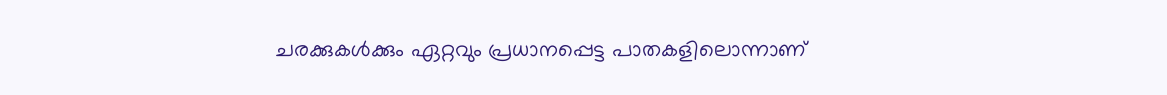ചരക്കുകള്‍ക്കും ഏറ്റവും പ്രധാനപ്പെട്ട പാതകളിലൊന്നാണ്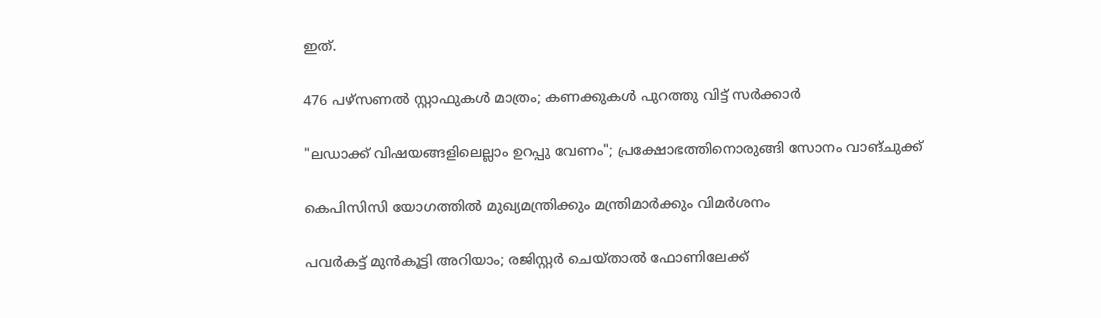ഇത്.

476 പഴ്സണൽ സ്റ്റാഫുകൾ മാത്രം; കണക്കുകൾ പുറത്തു വിട്ട് സർക്കാർ

"ലഡാക്ക് വിഷയങ്ങളിലെല്ലാം ഉറപ്പു വേണം"; പ്രക്ഷോഭത്തിനൊരുങ്ങി സോനം വാങ്ചുക്ക്

കെപിസിസി യോഗത്തിൽ മുഖ്യമന്ത്രിക്കും മന്ത്രിമാർക്കും വിമർശനം

പവർകട്ട് മുൻകൂട്ടി അറിയാം; രജിസ്റ്റർ ചെയ്താൽ ഫോണിലേക്ക്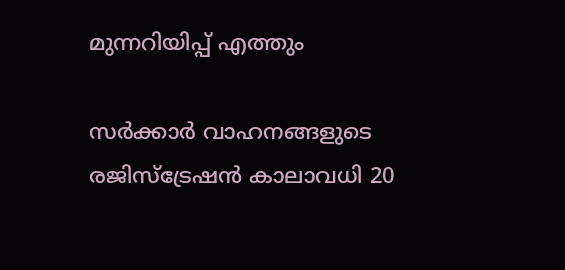മുന്നറിയിപ്പ് എത്തും

സർക്കാർ വാഹനങ്ങളുടെ രജിസ്ട്രേഷൻ കാലാവധി 20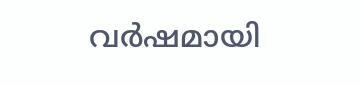വർഷമായി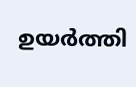ഉയർത്തി